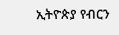ኢትዮጵያ የብርን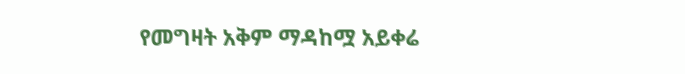የመግዛት አቅም ማዳከሟ አይቀሬ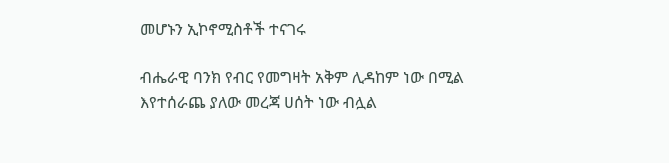መሆኑን ኢኮኖሚስቶች ተናገሩ

ብሔራዊ ባንክ የብር የመግዛት አቅም ሊዳከም ነው በሚል እየተሰራጨ ያለው መረጃ ሀሰት ነው ብሏል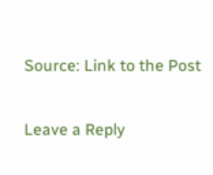Source: Link to the Post

Leave a Reply